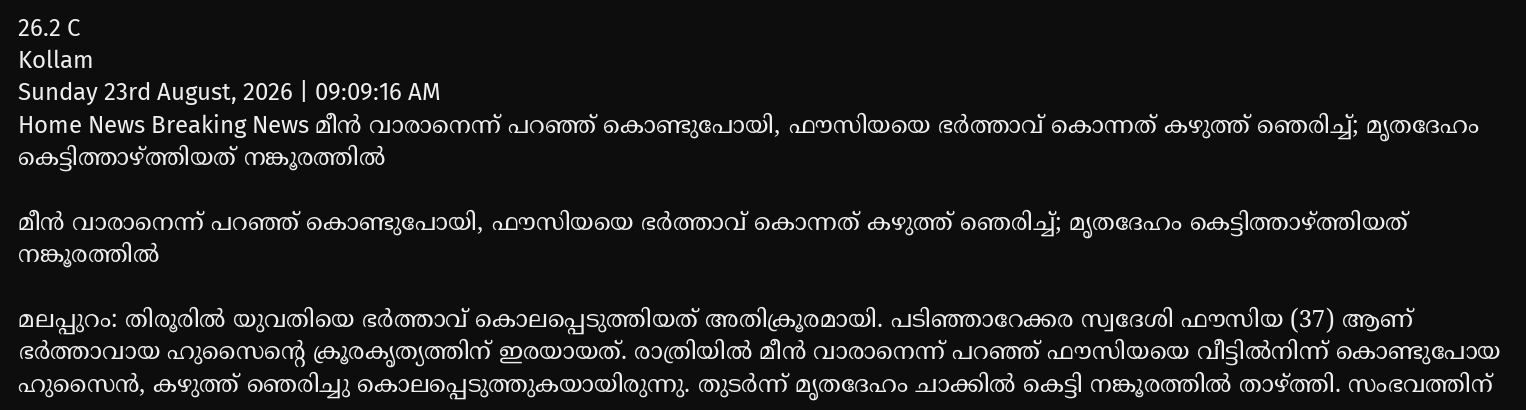26.2 C
Kollam
Sunday 23rd August, 2026 | 09:09:16 AM
Home News Breaking News മീൻ വാരാനെന്ന് പറഞ്ഞ് കൊണ്ടുപോയി, ഫൗസിയയെ ഭർത്താവ് കൊന്നത് കഴുത്ത് ഞെരിച്ച്; മൃതദേഹം കെട്ടിത്താഴ്ത്തിയത് നങ്കൂരത്തിൽ

മീൻ വാരാനെന്ന് പറഞ്ഞ് കൊണ്ടുപോയി, ഫൗസിയയെ ഭർത്താവ് കൊന്നത് കഴുത്ത് ഞെരിച്ച്; മൃതദേഹം കെട്ടിത്താഴ്ത്തിയത് നങ്കൂരത്തിൽ

മലപ്പുറം: തിരൂരിൽ യുവതിയെ ഭർത്താവ് കൊലപ്പെടുത്തിയത് അതിക്രൂരമായി. പടിഞ്ഞാറേക്കര സ്വദേശി ഫൗസിയ (37) ആണ് ഭർത്താവായ ഹുസൈൻ്റെ ക്രൂരകൃത്യത്തിന് ഇരയായത്. രാത്രിയിൽ മീൻ വാരാനെന്ന് പറഞ്ഞ് ഫൗസിയയെ വീട്ടിൽനിന്ന് കൊണ്ടുപോയ ഹുസൈൻ, കഴുത്ത് ഞെരിച്ചു കൊലപ്പെടുത്തുകയായിരുന്നു. തുടർന്ന് മൃതദേഹം ചാക്കിൽ കെട്ടി നങ്കൂരത്തിൽ താഴ്ത്തി. സംഭവത്തിന്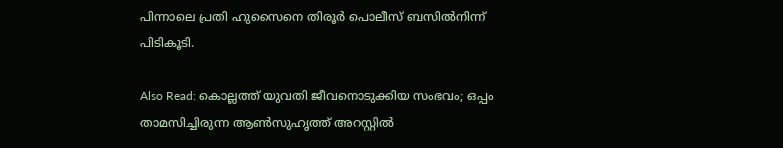പിന്നാലെ പ്രതി ഹുസൈനെ തിരൂർ പൊലീസ് ബസിൽനിന്ന് പിടികൂടി.

Also Read: കൊല്ലത്ത് യുവതി ജീവനൊടുക്കിയ സംഭവം; ഒപ്പം താമസിച്ചിരുന്ന ആൺസുഹൃത്ത് അറസ്റ്റിൽ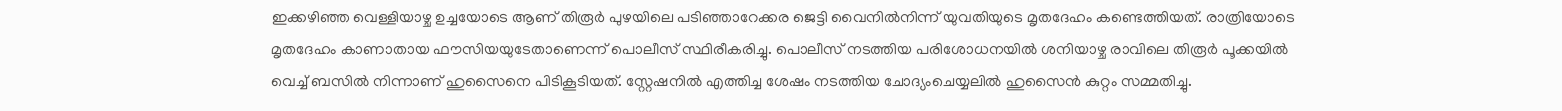ഇക്കഴിഞ്ഞ വെള്ളിയാഴ്ച ഉച്ചയോടെ ആണ് തിരൂർ പുഴയിലെ പടിഞ്ഞാറേക്കര ജെട്ടി വൈനിൽനിന്ന് യുവതിയുടെ മൃതദേഹം കണ്ടെത്തിയത്. രാത്രിയോടെ മൃതദേഹം കാണാതായ ഫൗസിയയുടേതാണെന്ന് പൊലീസ് സ്ഥിരീകരിച്ചു. പൊലീസ് നടത്തിയ പരിശോധനയിൽ ശനിയാഴ്ച രാവിലെ തിരൂർ പൂക്കയിൽ വെച്ച് ബസിൽ നിന്നാണ് ഹുസൈനെ പിടികൂടിയത്. സ്റ്റേഷനിൽ എത്തിച്ച ശേഷം നടത്തിയ ചോദ്യംചെയ്യലിൽ ഹുസൈൻ കുറ്റം സമ്മതിച്ചു.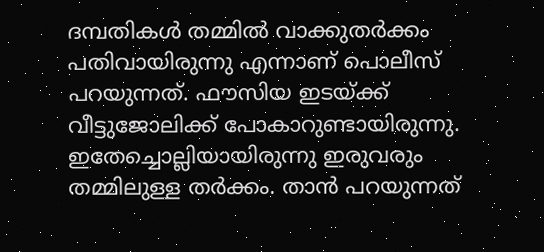ദമ്പതികൾ തമ്മിൽ വാക്കുതർക്കം പതിവായിരുന്നു എന്നാണ് പൊലീസ് പറയുന്നത്. ഫൗസിയ ഇടയ്ക്ക് വീട്ടുജോലിക്ക് പോകാറുണ്ടായിരുന്നു. ഇതേച്ചൊല്ലിയായിരുന്നു ഇരുവരും തമ്മിലുള്ള തർക്കം. താൻ പറയുന്നത്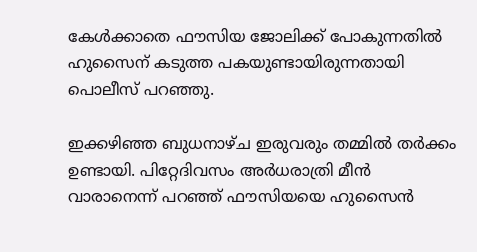കേൾക്കാതെ ഫൗസിയ ജോലിക്ക് പോകുന്നതിൽ ഹുസൈന് കടുത്ത പകയുണ്ടായിരുന്നതായി പൊലീസ് പറഞ്ഞു.

ഇക്കഴിഞ്ഞ ബുധനാഴ്ച ഇരുവരും തമ്മിൽ തർക്കം ഉണ്ടായി. പിറ്റേദിവസം അർധരാത്രി മീൻ വാരാനെന്ന് പറഞ്ഞ് ഫൗസിയയെ ഹുസൈൻ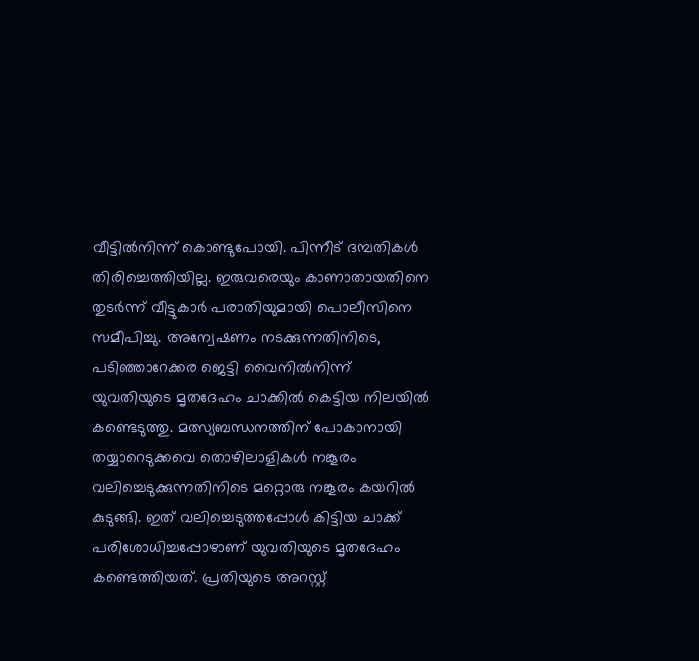വീട്ടിൽനിന്ന് കൊണ്ടുപോയി. പിന്നീട് ദമ്പതികൾ തിരിച്ചെത്തിയില്ല. ഇരുവരെയും കാണാതായതിനെ തുടർന്ന് വീട്ടുകാർ പരാതിയുമായി പൊലീസിനെ സമീപിച്ചു. അന്വേഷണം നടക്കുന്നതിനിടെ, പടിഞ്ഞാറേക്കര ജെട്ടി വൈനിൽനിന്ന് യുവതിയുടെ മൃതദേഹം ചാക്കിൽ കെട്ടിയ നിലയിൽ കണ്ടെടുത്തു. മത്സ്യബന്ധനത്തിന് പോകാനായി തയ്യാറെടുക്കവെ തൊഴിലാളികൾ നങ്കൂരം വലിച്ചെടുക്കുന്നതിനിടെ മറ്റൊരു നങ്കൂരം കയറിൽ കുടുങ്ങി. ഇത് വലിച്ചെടുത്തപ്പോൾ കിട്ടിയ ചാക്ക് പരിശോധിച്ചപ്പോഴാണ് യുവതിയുടെ മൃതദേഹം കണ്ടെത്തിയത്. പ്രതിയുടെ അറസ്റ്റ്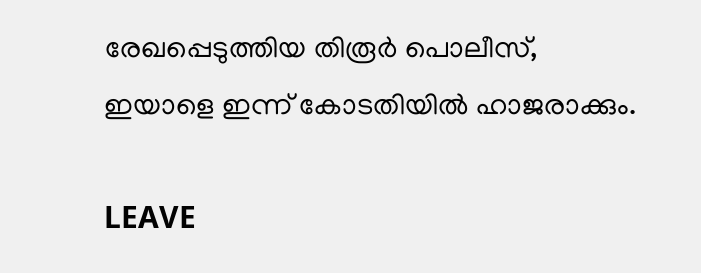രേഖപ്പെടുത്തിയ തിരൂർ പൊലീസ്, ഇയാളെ ഇന്ന് കോടതിയിൽ ഹാജരാക്കും.

LEAVE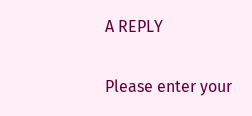A REPLY

Please enter your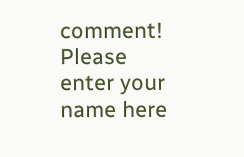comment!
Please enter your name here